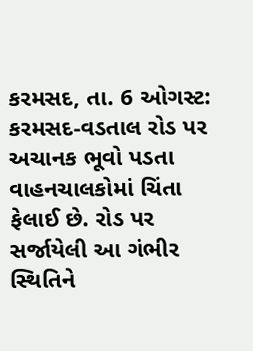કરમસદ, તા. 6 ઓગસ્ટ: કરમસદ-વડતાલ રોડ પર અચાનક ભૂવો પડતા વાહનચાલકોમાં ચિંતા ફેલાઈ છે. રોડ પર સર્જાયેલી આ ગંભીર સ્થિતિને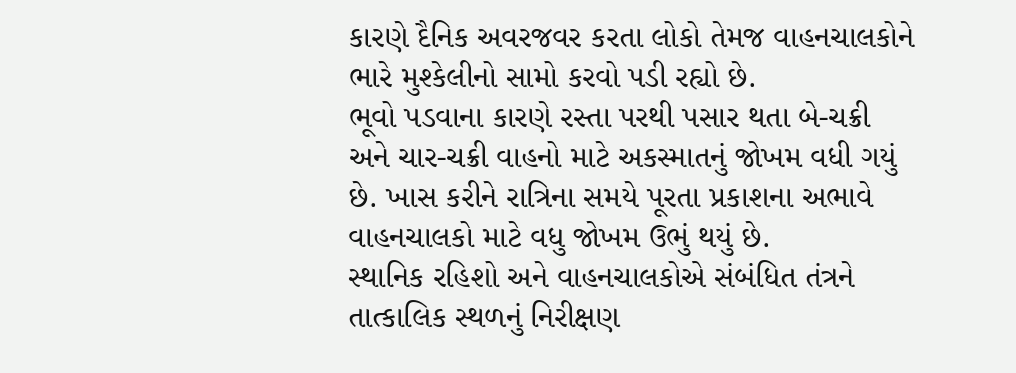કારણે દૈનિક અવરજવર કરતા લોકો તેમજ વાહનચાલકોને ભારે મુશ્કેલીનો સામો કરવો પડી રહ્યો છે.
ભૂવો પડવાના કારણે રસ્તા પરથી પસાર થતા બે-ચક્રી અને ચાર-ચક્રી વાહનો માટે અકસ્માતનું જોખમ વધી ગયું છે. ખાસ કરીને રાત્રિના સમયે પૂરતા પ્રકાશના અભાવે વાહનચાલકો માટે વધુ જોખમ ઉભું થયું છે.
સ્થાનિક રહિશો અને વાહનચાલકોએ સંબંધિત તંત્રને તાત્કાલિક સ્થળનું નિરીક્ષણ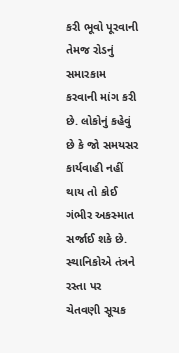કરી ભૂવો પૂરવાની તેમજ રોડનું સમારકામ કરવાની માંગ કરી છે. લોકોનું કહેવું છે કે જો સમયસર કાર્યવાહી નહીં થાય તો કોઈ ગંભીર અકસ્માત સર્જાઈ શકે છે.
સ્થાનિકોએ તંત્રને રસ્તા પર ચેતવણી સૂચક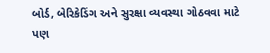બોર્ડ, બેરિકેડિંગ અને સુરક્ષા વ્યવસ્થા ગોઠવવા માટે પણ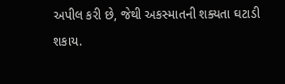અપીલ કરી છે, જેથી અકસ્માતની શક્યતા ઘટાડી શકાય.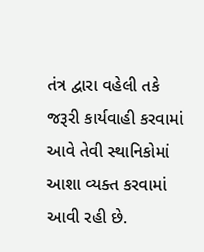તંત્ર દ્વારા વહેલી તકે જરૂરી કાર્યવાહી કરવામાં આવે તેવી સ્થાનિકોમાં આશા વ્યક્ત કરવામાં આવી રહી છે.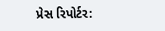પ્રેસ રિપોર્ટર: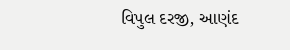વિપુલ દરજી, આણંદ